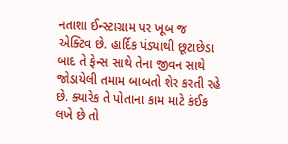નતાશા ઈન્સ્ટાગ્રામ પર ખૂબ જ એક્ટિવ છે. હાર્દિક પંડ્યાથી છૂટાછેડા બાદ તે ફેન્સ સાથે તેના જીવન સાથે જોડાયેલી તમામ બાબતો શેર કરતી રહે છે. ક્યારેક તે પોતાના કામ માટે કંઈક લખે છે તો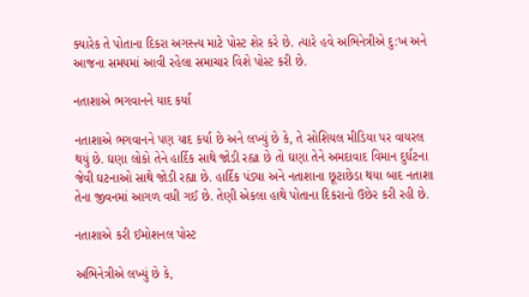ક્યારેક તે પોતાના દિકરા અગસ્ત્ય માટે પોસ્ટ શેર કરે છે. ત્યારે હવે અભિનેત્રીએ દુ:ખ અને આજના સમયમાં આવી રહેલા સમાચાર વિશે પોસ્ટ કરી છે.

નતાશાએ ભગવાનને યાદ કર્યા

નતાશાએ ભગવાનને પણ યાદ કર્યા છે અને લખ્યું છે કે, તે સોશિયલ મીડિયા પર વાયરલ થયું છે. ઘણા લોકો તેને હાર્દિક સાથે જોડી રહ્યા છે તો ઘણા તેને અમદાવાદ વિમાન દુર્ઘટના જેવી ઘટનાઓ સાથે જોડી રહ્યા છે. હાર્દિક પંડ્યા અને નતાશાના છૂટાછેડા થયા બાદ નતાશા તેના જીવનમાં આગળ વધી ગઈ છે. તેણી એકલા હાથે પોતાના દિકરાનો ઉછેર કરી રહી છે.

નતાશાએ કરી ઈમોશનલ પોસ્ટ

અભિનેત્રીએ લખ્યું છે કે,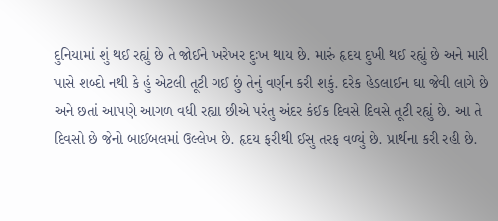દુનિયામાં શું થઈ રહ્યું છે તે જોઈને ખરેખર દુઃખ થાય છે. મારું હૃદય દુખી થઈ રહ્યું છે અને મારી પાસે શબ્દો નથી કે હું એટલી તૂટી ગઈ છું તેનું વર્ણન કરી શકું. દરેક હેડલાઈન ઘા જેવી લાગે છે અને છતાં આપણે આગળ વધી રહ્યા છીએ પરંતુ અંદર કંઈક દિવસે દિવસે તૂટી રહ્યું છે. આ તે દિવસો છે જેનો બાઈબલમાં ઉલ્લેખ છે. હૃદય ફરીથી ઈસુ તરફ વળ્યું છે. પ્રાર્થના કરી રહી છે.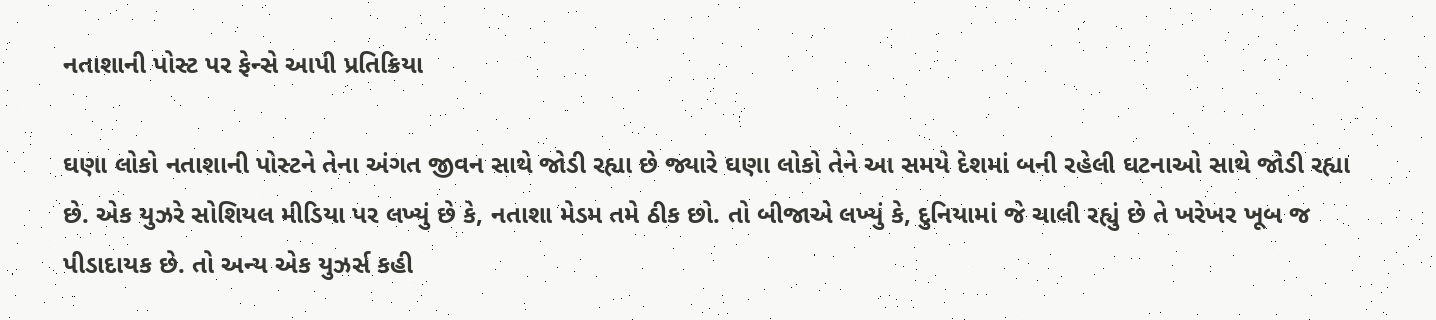નતાશાની પોસ્ટ પર ફેન્સે આપી પ્રતિક્રિયા

ઘણા લોકો નતાશાની પોસ્ટને તેના અંગત જીવન સાથે જોડી રહ્યા છે જ્યારે ઘણા લોકો તેને આ સમયે દેશમાં બની રહેલી ઘટનાઓ સાથે જોડી રહ્યા છે. એક યુઝરે સોશિયલ મીડિયા પર લખ્યું છે કે, નતાશા મેડમ તમે ઠીક છો. તો બીજાએ લખ્યું કે, દુનિયામાં જે ચાલી રહ્યું છે તે ખરેખર ખૂબ જ પીડાદાયક છે. તો અન્ય એક યુઝર્સ કહી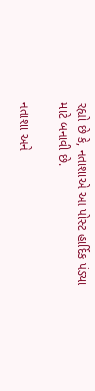રહ્યો છે કે, નતાશાએ આ પોસ્ટ હાર્દિક પંડ્યા માટે બનાવી છે.

નતાશા અને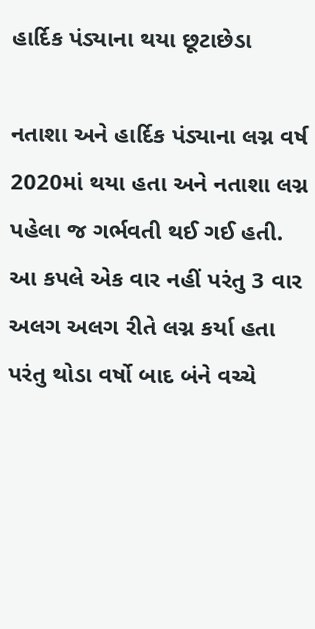હાર્દિક પંડ્યાના થયા છૂટાછેડા

નતાશા અને હાર્દિક પંડ્યાના લગ્ન વર્ષ 2020માં થયા હતા અને નતાશા લગ્ન પહેલા જ ગર્ભવતી થઈ ગઈ હતી. આ કપલે એક વાર નહીં પરંતુ 3 વાર અલગ અલગ રીતે લગ્ન કર્યા હતા પરંતુ થોડા વર્ષો બાદ બંને વચ્ચે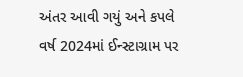અંતર આવી ગયું અને કપલે વર્ષ 2024માં ઈન્સ્ટાગ્રામ પર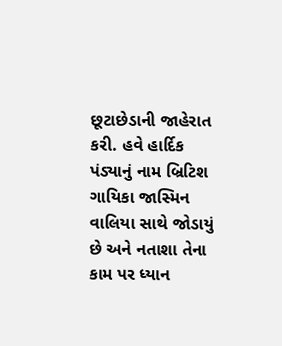છૂટાછેડાની જાહેરાત કરી. હવે હાર્દિક પંડ્યાનું નામ બ્રિટિશ ગાયિકા જાસ્મિન વાલિયા સાથે જોડાયું છે અને નતાશા તેના કામ પર ધ્યાન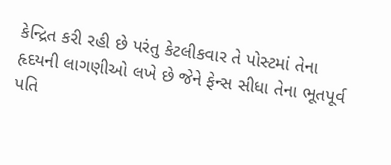કેન્દ્રિત કરી રહી છે પરંતુ કેટલીકવાર તે પોસ્ટમાં તેના હૃદયની લાગણીઓ લખે છે જેને ફેન્સ સીધા તેના ભૂતપૂર્વ પતિ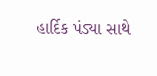હાર્દિક પંડ્યા સાથે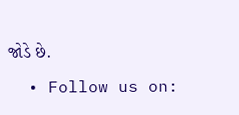જોડે છે.

  • Follow us on: